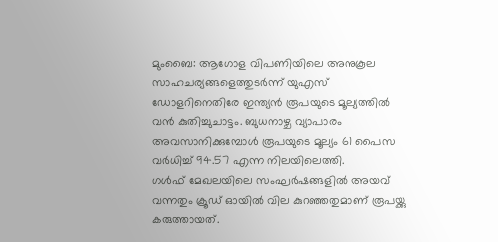മുംബൈ: ആഗോള വിപണിയിലെ അനുകൂല സാഹചര്യങ്ങളെത്തുടർന്ന് യുഎസ് ഡോളറിനെതിരേ ഇന്ത്യൻ രൂപയുടെ മൂല്യത്തിൽ വൻ കുതിച്ചുചാട്ടം. ബുധനാഴ്ച വ്യാപാരം അവസാനിക്കുമ്പോൾ രൂപയുടെ മൂല്യം 61 പൈസ വർധിച്ച് 94.57 എന്ന നിലയിലെത്തി.
ഗൾഫ് മേഖലയിലെ സംഘർഷങ്ങളിൽ അയവ് വന്നതും ക്രൂഡ് ഓയിൽ വില കുറഞ്ഞതുമാണ് രൂപയ്ക്കു കരുത്തായത്.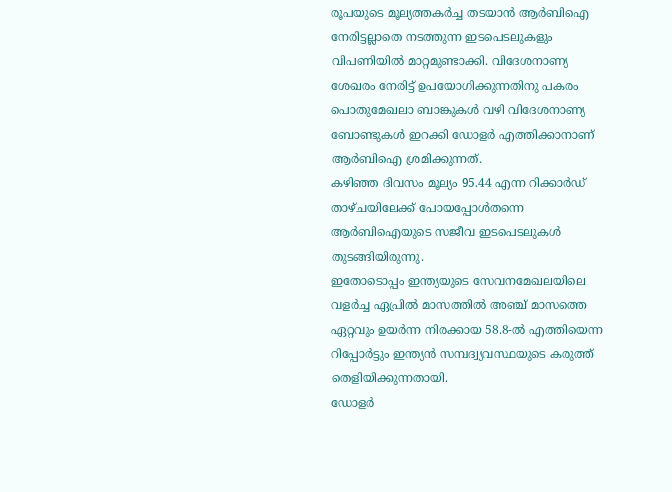രൂപയുടെ മൂല്യത്തകർച്ച തടയാൻ ആർബിഐ നേരിട്ടല്ലാതെ നടത്തുന്ന ഇടപെടലുകളും വിപണിയിൽ മാറ്റമുണ്ടാക്കി. വിദേശനാണ്യ ശേഖരം നേരിട്ട് ഉപയോഗിക്കുന്നതിനു പകരം പൊതുമേഖലാ ബാങ്കുകൾ വഴി വിദേശനാണ്യ ബോണ്ടുകൾ ഇറക്കി ഡോളർ എത്തിക്കാനാണ് ആർബിഐ ശ്രമിക്കുന്നത്.
കഴിഞ്ഞ ദിവസം മൂല്യം 95.44 എന്ന റിക്കാർഡ് താഴ്ചയിലേക്ക് പോയപ്പോൾതന്നെ ആർബിഐയുടെ സജീവ ഇടപെടലുകൾ തുടങ്ങിയിരുന്നു.
ഇതോടൊപ്പം ഇന്ത്യയുടെ സേവനമേഖലയിലെ വളർച്ച ഏപ്രിൽ മാസത്തിൽ അഞ്ച് മാസത്തെ ഏറ്റവും ഉയർന്ന നിരക്കായ 58.8-ൽ എത്തിയെന്ന റിപ്പോർട്ടും ഇന്ത്യൻ സമ്പദ്വ്യവസ്ഥയുടെ കരുത്ത് തെളിയിക്കുന്നതായി.
ഡോളർ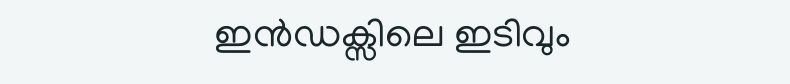ഇൻഡക്സിലെ ഇടിവും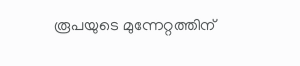രൂപയുടെ മുന്നേറ്റത്തിന്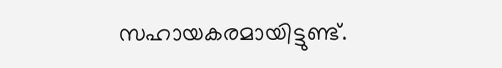സഹായകരമായിട്ടുണ്ട്.